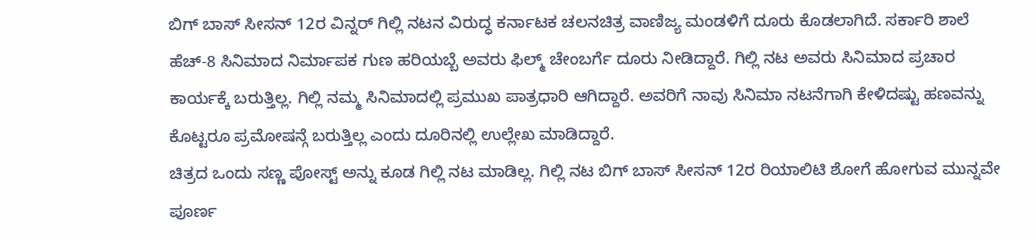ಬಿಗ್ ಬಾಸ್ ಸೀಸನ್ 12ರ ವಿನ್ನರ್ ಗಿಲ್ಲಿ ನಟನ ವಿರುದ್ಧ ಕರ್ನಾಟಕ ಚಲನಚಿತ್ರ ವಾಣಿಜ್ಯ ಮಂಡಳಿಗೆ ದೂರು ಕೊಡಲಾಗಿದೆ. ಸರ್ಕಾರಿ ಶಾಲೆ ಹೆಚ್-8 ಸಿನಿಮಾದ ನಿರ್ಮಾಪಕ ಗುಣ ಹರಿಯಬ್ಬೆ ಅವರು ಫಿಲ್ಮ್ ಚೇಂಬರ್ಗೆ ದೂರು ನೀಡಿದ್ದಾರೆ. ಗಿಲ್ಲಿ ನಟ ಅವರು ಸಿನಿಮಾದ ಪ್ರಚಾರ ಕಾರ್ಯಕ್ಕೆ ಬರುತ್ತಿಲ್ಲ. ಗಿಲ್ಲಿ ನಮ್ಮ ಸಿನಿಮಾದಲ್ಲಿ ಪ್ರಮುಖ ಪಾತ್ರಧಾರಿ ಆಗಿದ್ದಾರೆ. ಅವರಿಗೆ ನಾವು ಸಿನಿಮಾ ನಟನೆಗಾಗಿ ಕೇಳಿದಷ್ಟು ಹಣವನ್ನು ಕೊಟ್ಟರೂ ಪ್ರಮೋಷನ್ಗೆ ಬರುತ್ತಿಲ್ಲ ಎಂದು ದೂರಿನಲ್ಲಿ ಉಲ್ಲೇಖ ಮಾಡಿದ್ದಾರೆ.
ಚಿತ್ರದ ಒಂದು ಸಣ್ಣ ಪೋಸ್ಟ್ ಅನ್ನು ಕೂಡ ಗಿಲ್ಲಿ ನಟ ಮಾಡಿಲ್ಲ. ಗಿಲ್ಲಿ ನಟ ಬಿಗ್ ಬಾಸ್ ಸೀಸನ್ 12ರ ರಿಯಾಲಿಟಿ ಶೋಗೆ ಹೋಗುವ ಮುನ್ನವೇ ಪೂರ್ಣ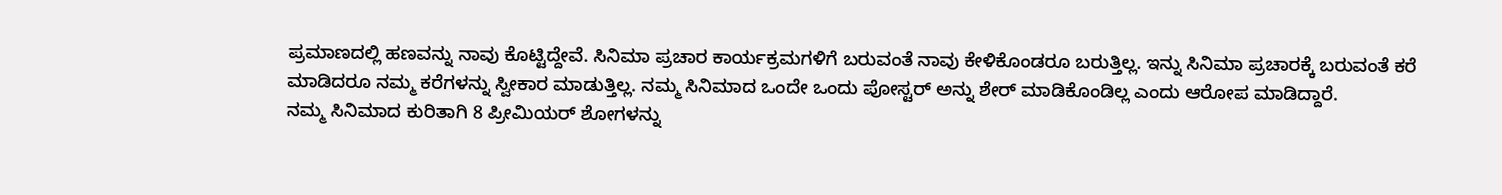ಪ್ರಮಾಣದಲ್ಲಿ ಹಣವನ್ನು ನಾವು ಕೊಟ್ಟಿದ್ದೇವೆ. ಸಿನಿಮಾ ಪ್ರಚಾರ ಕಾರ್ಯಕ್ರಮಗಳಿಗೆ ಬರುವಂತೆ ನಾವು ಕೇಳಿಕೊಂಡರೂ ಬರುತ್ತಿಲ್ಲ. ಇನ್ನು ಸಿನಿಮಾ ಪ್ರಚಾರಕ್ಕೆ ಬರುವಂತೆ ಕರೆ ಮಾಡಿದರೂ ನಮ್ಮ ಕರೆಗಳನ್ನು ಸ್ವೀಕಾರ ಮಾಡುತ್ತಿಲ್ಲ. ನಮ್ಮ ಸಿನಿಮಾದ ಒಂದೇ ಒಂದು ಪೋಸ್ಟರ್ ಅನ್ನು ಶೇರ್ ಮಾಡಿಕೊಂಡಿಲ್ಲ ಎಂದು ಆರೋಪ ಮಾಡಿದ್ದಾರೆ.
ನಮ್ಮ ಸಿನಿಮಾದ ಕುರಿತಾಗಿ 8 ಪ್ರೀಮಿಯರ್ ಶೋಗಳನ್ನು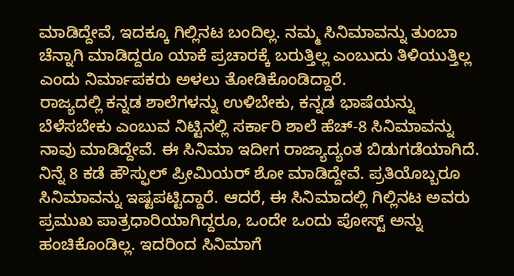ಮಾಡಿದ್ದೇವೆ, ಇದಕ್ಕೂ ಗಿಲ್ಲಿನಟ ಬಂದಿಲ್ಲ. ನಮ್ಮ ಸಿನಿಮಾವನ್ನು ತುಂಬಾ ಚೆನ್ನಾಗಿ ಮಾಡಿದ್ದರೂ ಯಾಕೆ ಪ್ರಚಾರಕ್ಕೆ ಬರುತ್ತಿಲ್ಲ ಎಂಬುದು ತಿಳಿಯುತ್ತಿಲ್ಲ ಎಂದು ನಿರ್ಮಾಪಕರು ಅಳಲು ತೋಡಿಕೊಂಡಿದ್ದಾರೆ.
ರಾಜ್ಯದಲ್ಲಿ ಕನ್ನಡ ಶಾಲೆಗಳನ್ನು ಉಳಿಬೇಕು, ಕನ್ನಡ ಭಾಷೆಯನ್ನು ಬೆಳೆಸಬೇಕು ಎಂಬುವ ನಿಟ್ಟಿನಲ್ಲಿ ಸರ್ಕಾರಿ ಶಾಲೆ ಹೆಚ್-8 ಸಿನಿಮಾವನ್ನು ನಾವು ಮಾಡಿದ್ದೇವೆ. ಈ ಸಿನಿಮಾ ಇದೀಗ ರಾಜ್ಯಾದ್ಯಂತ ಬಿಡುಗಡೆಯಾಗಿದೆ. ನಿನ್ನೆ 8 ಕಡೆ ಹೌಸ್ಫುಲ್ ಪ್ರೀಮಿಯರ್ ಶೋ ಮಾಡಿದ್ದೇವೆ. ಪ್ರತಿಯೊಬ್ಬರೂ ಸಿನಿಮಾವನ್ನು ಇಷ್ಟಪಟ್ಟಿದ್ದಾರೆ. ಆದರೆ, ಈ ಸಿನಿಮಾದಲ್ಲಿ ಗಿಲ್ಲಿನಟ ಅವರು ಪ್ರಮುಖ ಪಾತ್ರಧಾರಿಯಾಗಿದ್ದರೂ, ಒಂದೇ ಒಂದು ಪೋಸ್ಟ್ ಅನ್ನು ಹಂಚಿಕೊಂಡಿಲ್ಲ. ಇದರಿಂದ ಸಿನಿಮಾಗೆ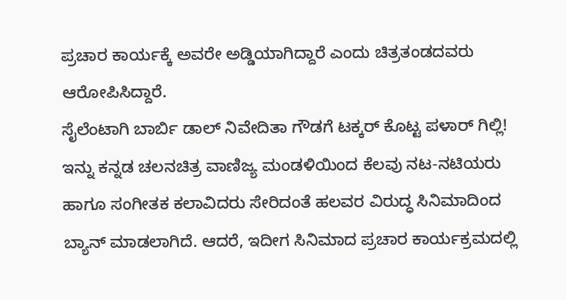ಪ್ರಚಾರ ಕಾರ್ಯಕ್ಕೆ ಅವರೇ ಅಡ್ಡಿಯಾಗಿದ್ದಾರೆ ಎಂದು ಚಿತ್ರತಂಡದವರು ಆರೋಪಿಸಿದ್ದಾರೆ.
ಸೈಲೆಂಟಾಗಿ ಬಾರ್ಬಿ ಡಾಲ್ ನಿವೇದಿತಾ ಗೌಡಗೆ ಟಕ್ಕರ್ ಕೊಟ್ಟ ಪಳಾರ್ ಗಿಲ್ಲಿ!
ಇನ್ನು ಕನ್ನಡ ಚಲನಚಿತ್ರ ವಾಣಿಜ್ಯ ಮಂಡಳಿಯಿಂದ ಕೆಲವು ನಟ-ನಟಿಯರು ಹಾಗೂ ಸಂಗೀತಕ ಕಲಾವಿದರು ಸೇರಿದಂತೆ ಹಲವರ ವಿರುದ್ಧ ಸಿನಿಮಾದಿಂದ ಬ್ಯಾನ್ ಮಾಡಲಾಗಿದೆ. ಆದರೆ, ಇದೀಗ ಸಿನಿಮಾದ ಪ್ರಚಾರ ಕಾರ್ಯಕ್ರಮದಲ್ಲಿ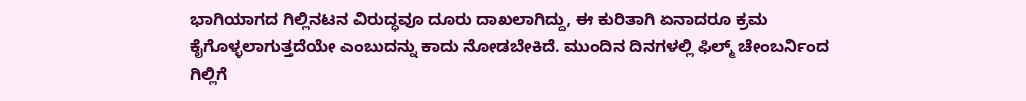ಭಾಗಿಯಾಗದ ಗಿಲ್ಲಿನಟನ ವಿರುದ್ಧವೂ ದೂರು ದಾಖಲಾಗಿದ್ದು, ಈ ಕುರಿತಾಗಿ ಏನಾದರೂ ಕ್ರಮ ಕೈಗೊಳ್ಳಲಾಗುತ್ತದೆಯೇ ಎಂಬುದನ್ನು ಕಾದು ನೋಡಬೇಕಿದೆ. ಮುಂದಿನ ದಿನಗಳಲ್ಲಿ ಫಿಲ್ಮ್ ಚೇಂಬರ್ನಿಂದ ಗಿಲ್ಲಿಗೆ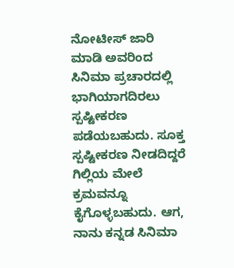ನೋಟೀಸ್ ಜಾರಿ ಮಾಡಿ ಅವರಿಂದ ಸಿನಿಮಾ ಪ್ರಚಾರದಲ್ಲಿ ಭಾಗಿಯಾಗದಿರಲು ಸ್ಪಷ್ಟೀಕರಣ ಪಡೆಯಬಹುದು. ಸೂಕ್ತ ಸ್ಪಷ್ಟೀಕರಣ ನೀಡದಿದ್ದರೆ ಗಿಲ್ಲಿಯ ಮೇಲೆ ಕ್ರಮವನ್ನೂ ಕೈಗೊಳ್ಳಬಹುದು. ಆಗ, ನಾನು ಕನ್ನಡ ಸಿನಿಮಾ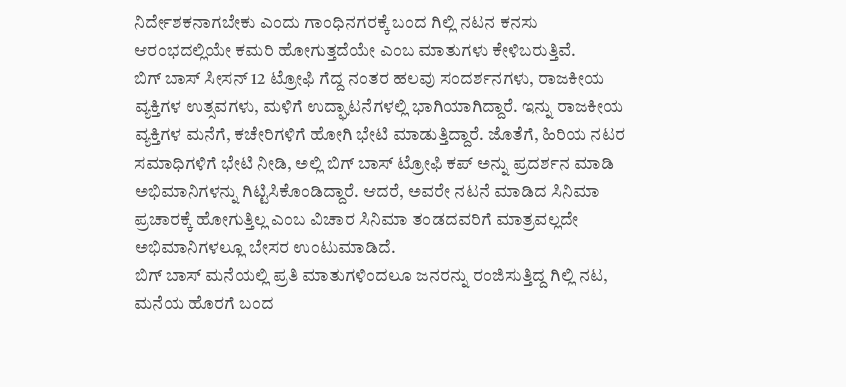ನಿರ್ದೇಶಕನಾಗಬೇಕು ಎಂದು ಗಾಂಧಿನಗರಕ್ಕೆ ಬಂದ ಗಿಲ್ಲಿ ನಟನ ಕನಸು ಆರಂಭದಲ್ಲಿಯೇ ಕಮರಿ ಹೋಗುತ್ತದೆಯೇ ಎಂಬ ಮಾತುಗಳು ಕೇಳಿಬರುತ್ತಿವೆ.
ಬಿಗ್ ಬಾಸ್ ಸೀಸನ್ 12 ಟ್ರೋಫಿ ಗೆದ್ದ ನಂತರ ಹಲವು ಸಂದರ್ಶನಗಳು, ರಾಜಕೀಯ ವ್ಯಕ್ತಿಗಳ ಉತ್ಸವಗಳು, ಮಳಿಗೆ ಉದ್ಘಾಟನೆಗಳಲ್ಲಿ ಭಾಗಿಯಾಗಿದ್ದಾರೆ. ಇನ್ನು ರಾಜಕೀಯ ವ್ಯಕ್ತಿಗಳ ಮನೆಗೆ, ಕಚೇರಿಗಳಿಗೆ ಹೋಗಿ ಭೇಟಿ ಮಾಡುತ್ತಿದ್ದಾರೆ. ಜೊತೆಗೆ, ಹಿರಿಯ ನಟರ ಸಮಾಧಿಗಳಿಗೆ ಭೇಟಿ ನೀಡಿ, ಅಲ್ಲಿ ಬಿಗ್ ಬಾಸ್ ಟ್ರೋಫಿ ಕಪ್ ಅನ್ನು ಪ್ರದರ್ಶನ ಮಾಡಿ ಅಭಿಮಾನಿಗಳನ್ನು ಗಿಟ್ಟಿಸಿಕೊಂಡಿದ್ದಾರೆ. ಆದರೆ, ಅವರೇ ನಟನೆ ಮಾಡಿದ ಸಿನಿಮಾ ಪ್ರಚಾರಕ್ಕೆ ಹೋಗುತ್ತಿಲ್ಲ ಎಂಬ ವಿಚಾರ ಸಿನಿಮಾ ತಂಡದವರಿಗೆ ಮಾತ್ರವಲ್ಲದೇ ಅಭಿಮಾನಿಗಳಲ್ಲೂ ಬೇಸರ ಉಂಟುಮಾಡಿದೆ.
ಬಿಗ್ ಬಾಸ್ ಮನೆಯಲ್ಲಿ ಪ್ರತಿ ಮಾತುಗಳಿಂದಲೂ ಜನರನ್ನು ರಂಜಿಸುತ್ತಿದ್ದ ಗಿಲ್ಲಿ ನಟ, ಮನೆಯ ಹೊರಗೆ ಬಂದ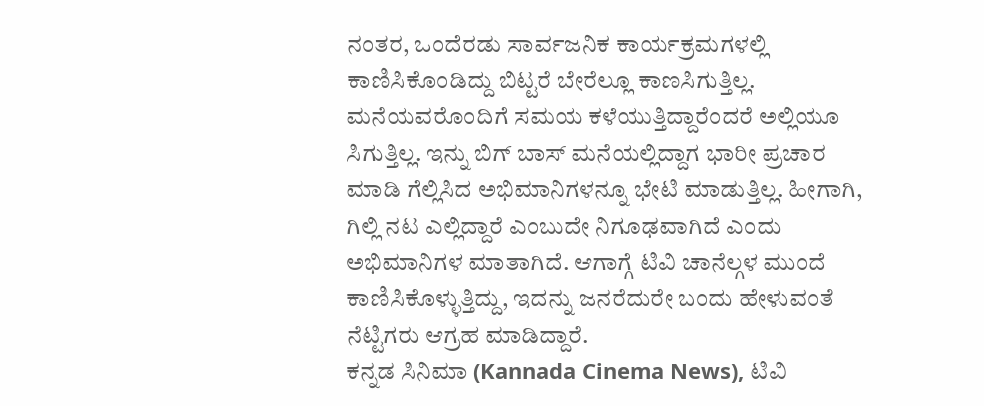ನಂತರ, ಒಂದೆರಡು ಸಾರ್ವಜನಿಕ ಕಾರ್ಯಕ್ರಮಗಳಲ್ಲಿ ಕಾಣಿಸಿಕೊಂಡಿದ್ದು ಬಿಟ್ಟರೆ ಬೇರೆಲ್ಲೂ ಕಾಣಸಿಗುತ್ತಿಲ್ಲ. ಮನೆಯವರೊಂದಿಗೆ ಸಮಯ ಕಳೆಯುತ್ತಿದ್ದಾರೆಂದರೆ ಅಲ್ಲಿಯೂ ಸಿಗುತ್ತಿಲ್ಲ. ಇನ್ನು ಬಿಗ್ ಬಾಸ್ ಮನೆಯಲ್ಲಿದ್ದಾಗ ಭಾರೀ ಪ್ರಚಾರ ಮಾಡಿ ಗೆಲ್ಲಿಸಿದ ಅಭಿಮಾನಿಗಳನ್ನೂ ಭೇಟಿ ಮಾಡುತ್ತಿಲ್ಲ. ಹೀಗಾಗಿ, ಗಿಲ್ಲಿ ನಟ ಎಲ್ಲಿದ್ದಾರೆ ಎಂಬುದೇ ನಿಗೂಢವಾಗಿದೆ ಎಂದು ಅಭಿಮಾನಿಗಳ ಮಾತಾಗಿದೆ. ಆಗಾಗ್ಗೆ ಟಿವಿ ಚಾನೆಲ್ಗಳ ಮುಂದೆ ಕಾಣಿಸಿಕೊಳ್ಳುತ್ತಿದ್ದು, ಇದನ್ನು ಜನರೆದುರೇ ಬಂದು ಹೇಳುವಂತೆ ನೆಟ್ಟಿಗರು ಆಗ್ರಹ ಮಾಡಿದ್ದಾರೆ.
ಕನ್ನಡ ಸಿನಿಮಾ (Kannada Cinema News), ಟಿವಿ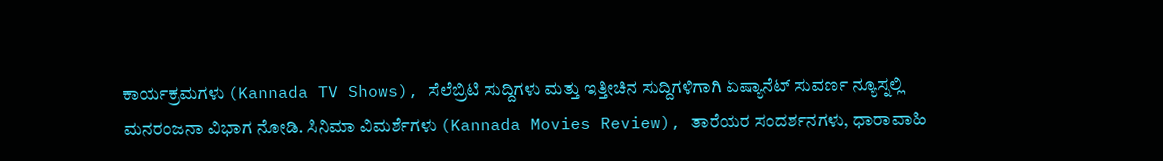ಕಾರ್ಯಕ್ರಮಗಳು (Kannada TV Shows), ಸೆಲೆಬ್ರಿಟಿ ಸುದ್ದಿಗಳು ಮತ್ತು ಇತ್ತೀಚಿನ ಸುದ್ದಿಗಳಿಗಾಗಿ ಏಷ್ಯಾನೆಟ್ ಸುವರ್ಣ ನ್ಯೂಸ್ನಲ್ಲಿ ಮನರಂಜನಾ ವಿಭಾಗ ನೋಡಿ. ಸಿನಿಮಾ ವಿಮರ್ಶೆಗಳು (Kannada Movies Review), ತಾರೆಯರ ಸಂದರ್ಶನಗಳು, ಧಾರಾವಾಹಿ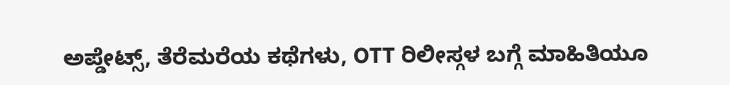ಅಪ್ಡೇಟ್ಸ್, ತೆರೆಮರೆಯ ಕಥೆಗಳು, OTT ರಿಲೀಸ್ಗಳ ಬಗ್ಗೆ ಮಾಹಿತಿಯೂ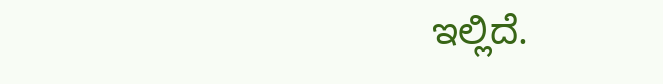ಇಲ್ಲಿದೆ.